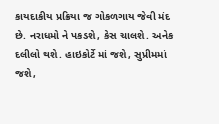કાયદાકીય પ્રક્રિયા જ ગોકળગાય જેવી મંદ છે. નરાધમો ને પકડશે, કેસ ચાલશે. અનેક દલીલો થશે. હાઇકોર્ટે માં જશે, સુપ્રીમમાં જશે,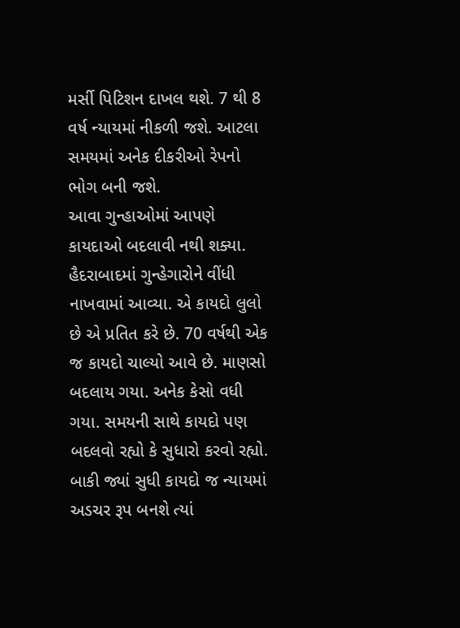મર્સી પિટિશન દાખલ થશે. 7 થી 8 વર્ષ ન્યાયમાં નીકળી જશે. આટલા સમયમાં અનેક દીકરીઓ રેપનો ભોગ બની જશે.
આવા ગુન્હાઓમાં આપણે કાયદાઓ બદલાવી નથી શક્યા. હૈદરાબાદમાં ગુન્હેગારોને વીંધી નાખવામાં આવ્યા. એ કાયદો લુલો છે એ પ્રતિત કરે છે. 70 વર્ષથી એક જ કાયદો ચાલ્યો આવે છે. માણસો બદલાય ગયા. અનેક કેસો વધી ગયા. સમયની સાથે કાયદો પણ બદલવો રહ્યો કે સુધારો કરવો રહ્યો. બાકી જ્યાં સુધી કાયદો જ ન્યાયમાં અડચર રૂપ બનશે ત્યાં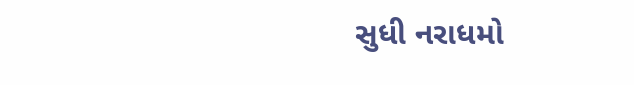સુધી નરાધમો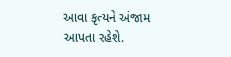આવા કૃત્યને અંજામ આપતા રહેશે.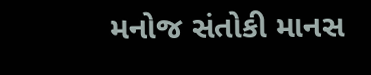મનોજ સંતોકી માનસ